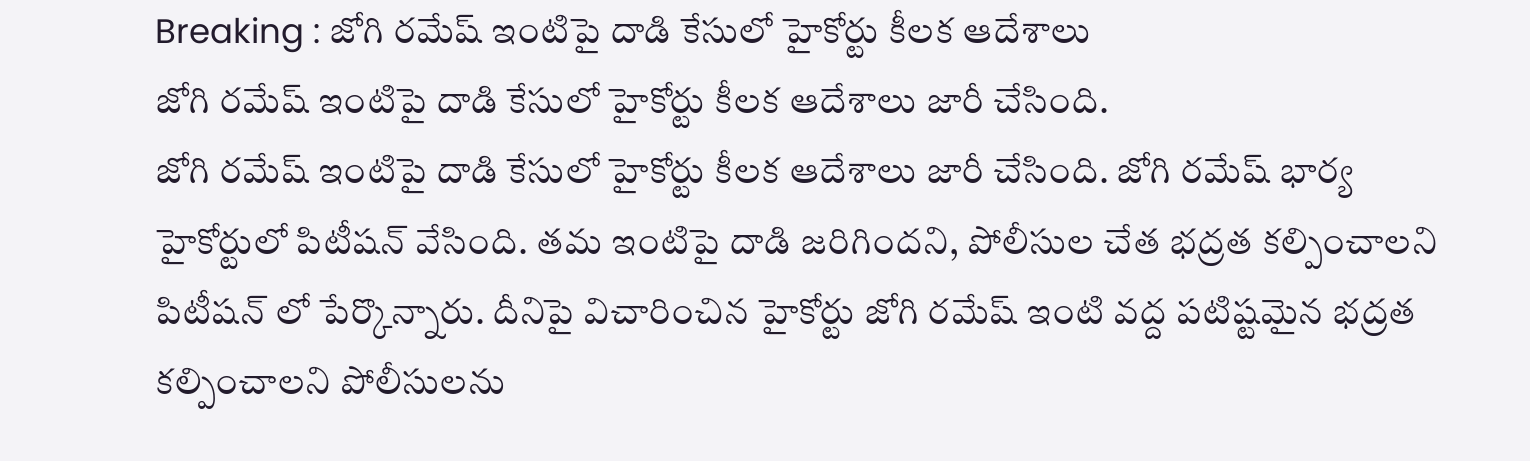Breaking : జోగి రమేష్ ఇంటిపై దాడి కేసులో హైకోర్టు కీలక ఆదేశాలు
జోగి రమేష్ ఇంటిపై దాడి కేసులో హైకోర్టు కీలక ఆదేశాలు జారీ చేసింది.
జోగి రమేష్ ఇంటిపై దాడి కేసులో హైకోర్టు కీలక ఆదేశాలు జారీ చేసింది. జోగి రమేష్ భార్య హైకోర్టులో పిటీషన్ వేసింది. తమ ఇంటిపై దాడి జరిగిందని, పోలీసుల చేత భద్రత కల్పించాలని పిటీషన్ లో పేర్కొన్నారు. దీనిపై విచారించిన హైకోర్టు జోగి రమేష్ ఇంటి వద్ద పటిష్టమైన భద్రత కల్పించాలని పోలీసులను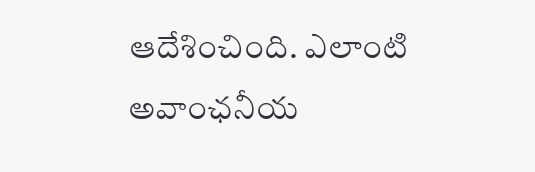ఆదేశించింది. ఎలాంటి అవాంఛనీయ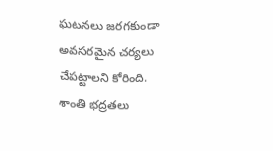ఘటనలు జరగకుండా అవసరమైన చర్యలు చేపట్టాలని కోరింది.
శాంతి భద్రతలు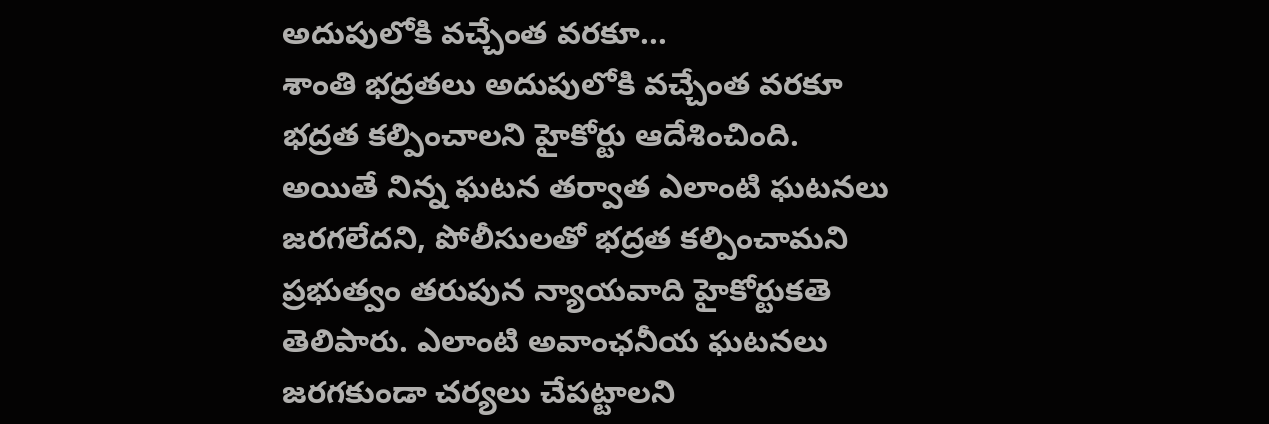అదుపులోకి వచ్చేంత వరకూ...
శాంతి భద్రతలు అదుపులోకి వచ్చేంత వరకూ భద్రత కల్పించాలని హైకోర్టు ఆదేశించింది. అయితే నిన్న ఘటన తర్వాత ఎలాంటి ఘటనలు జరగలేదని, పోలీసులతో భద్రత కల్పించామని ప్రభుత్వం తరుపున న్యాయవాది హైకోర్టుకతె తెలిపారు. ఎలాంటి అవాంఛనీయ ఘటనలు జరగకుండా చర్యలు చేపట్టాలని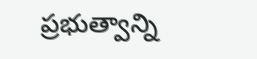ప్రభుత్వాన్ని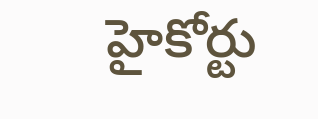హైకోర్టు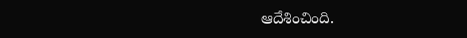ఆదేశించింది.